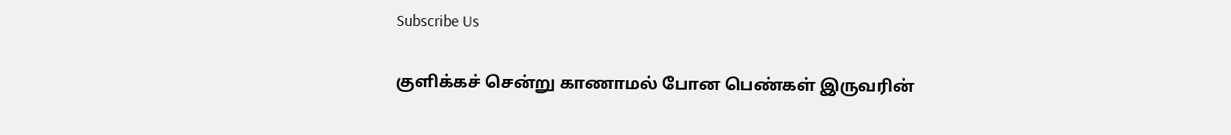Subscribe Us

குளிக்கச் சென்று காணாமல் போன பெண்கள் இருவரின்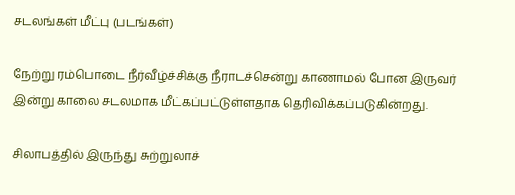சடலங்கள் மீட்பு (படங்கள்)

நேற்று ரம்பொடை நீர்வீழ்ச்சிக்கு நீராடச்சென்று காணாமல் போன இருவர் இன்று காலை சடலமாக மீட்கப்பட்டுள்ளதாக தெரிவிக்கப்படுகின்றது.

சிலாபத்தில் இருந்து சுற்றுலாச்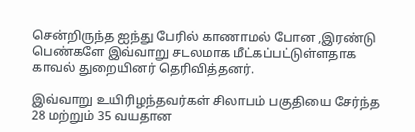சென்றிருந்த ஐந்து பேரில் காணாமல் போன ,இரண்டு பெண்களே இவ்வாறு சடலமாக மீட்கப்பட்டுள்ளதாக காவல் துறையினர் தெரிவித்தனர்.

இவ்வாறு உயிரிழந்தவர்கள் சிலாபம் பகுதியை சேர்ந்த 28 மற்றும் 35 வயதான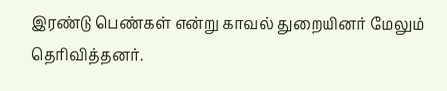இரண்டு பெண்கள் என்று காவல் துறையினர் மேலும் தெரிவித்தனர்.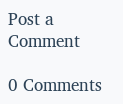Post a Comment

0 Comments